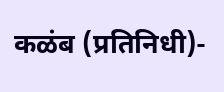कळंब (प्रतिनिधी)-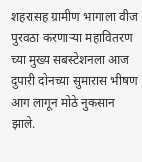शहरासह ग्रामीण भागाला वीज पुरवठा करणाऱ्या महावितरण च्या मुख्य सबस्टेशनला आज दुपारी दोनच्या सुमारास भीषण आग लागून मोठे नुकसान झाले.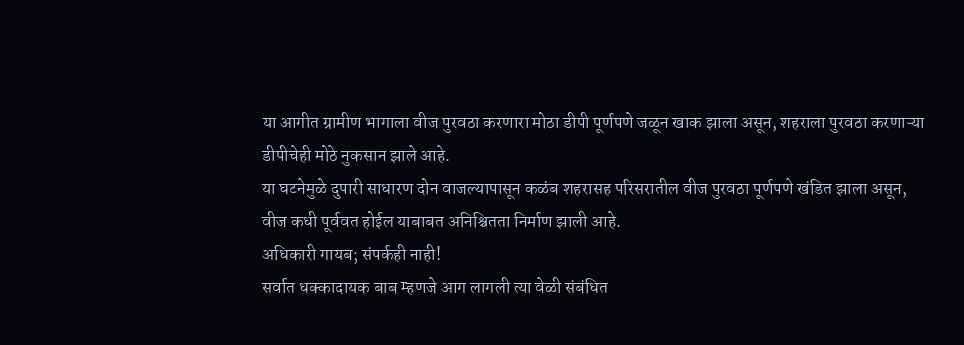या आगीत ग्रामीण भागाला वीज पुरवठा करणारा मोठा डीपी पूर्णपणे जळून खाक झाला असून, शहराला पुरवठा करणाऱ्या डीपीचेही मोठे नुकसान झाले आहे.
या घटनेमुळे दुपारी साधारण दोन वाजल्यापासून कळंब शहरासह परिसरातील वीज पुरवठा पूर्णपणे खंडित झाला असून, वीज कधी पूर्ववत होईल याबाबत अनिश्चितता निर्माण झाली आहे.
अधिकारी गायब; संपर्कही नाही!
सर्वात धक्कादायक बाब म्हणजे आग लागली त्या वेळी संबंधित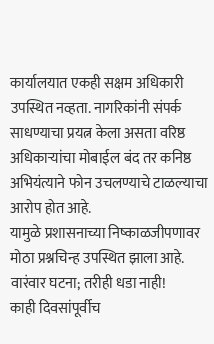कार्यालयात एकही सक्षम अधिकारी उपस्थित नव्हता. नागरिकांनी संपर्क साधण्याचा प्रयत्न केला असता वरिष्ठ अधिकाऱ्यांचा मोबाईल बंद तर कनिष्ठ अभियंत्याने फोन उचलण्याचे टाळल्याचा आरोप होत आहे.
यामुळे प्रशासनाच्या निष्काळजीपणावर मोठा प्रश्नचिन्ह उपस्थित झाला आहे.
वारंवार घटना; तरीही धडा नाही!
काही दिवसांपूर्वीच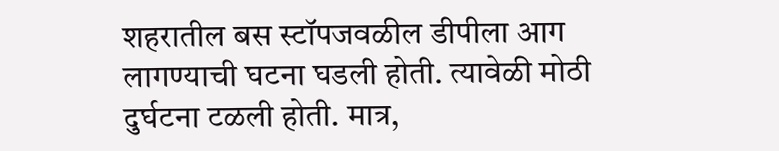शहरातील बस स्टॉपजवळील डीपीला आग लागण्याची घटना घडली होती. त्यावेळी मोठी दुर्घटना टळली होती. मात्र,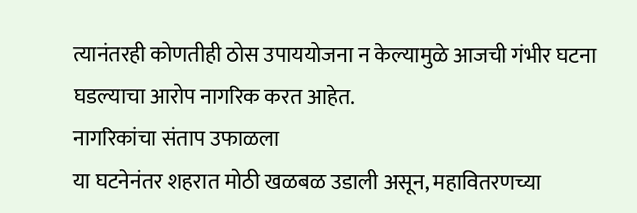त्यानंतरही कोणतीही ठोस उपाययोजना न केल्यामुळे आजची गंभीर घटना घडल्याचा आरोप नागरिक करत आहेत.
नागरिकांचा संताप उफाळला
या घटनेनंतर शहरात मोठी खळबळ उडाली असून, महावितरणच्या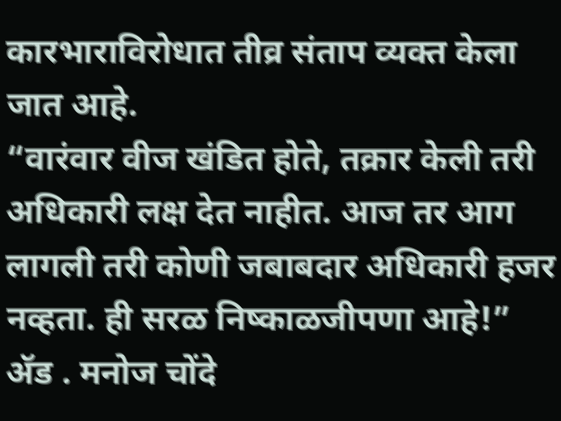कारभाराविरोधात तीव्र संताप व्यक्त केला जात आहे.
“वारंवार वीज खंडित होते, तक्रार केली तरी अधिकारी लक्ष देत नाहीत. आज तर आग लागली तरी कोणी जबाबदार अधिकारी हजर नव्हता. ही सरळ निष्काळजीपणा आहे!”
ॲड . मनोज चोंदे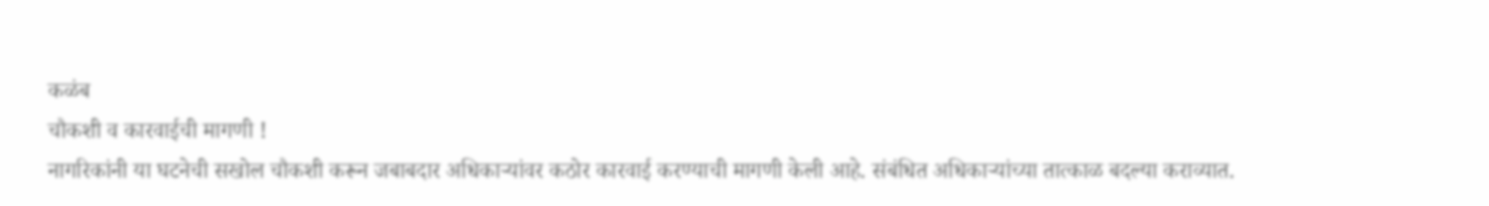कळंब
चौकशी व कारवाईची मागणी !
नागरिकांनी या घटनेची सखोल चौकशी करून जबाबदार अधिकाऱ्यांवर कठोर कारवाई करण्याची मागणी केली आहे. संबंधित अधिकाऱ्यांच्या तात्काळ बदल्या कराव्यात.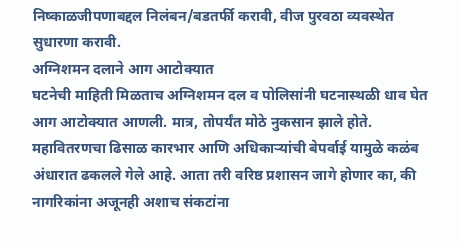निष्काळजीपणाबद्दल निलंबन/बडतर्फी करावी, वीज पुरवठा व्यवस्थेत सुधारणा करावी.
अग्निशमन दलाने आग आटोक्यात
घटनेची माहिती मिळताच अग्निशमन दल व पोलिसांनी घटनास्थळी धाव घेत आग आटोक्यात आणली. मात्र, तोपर्यंत मोठे नुकसान झाले होते. महावितरणचा ढिसाळ कारभार आणि अधिकाऱ्यांची बेपर्वाई यामुळे कळंब अंधारात ढकलले गेले आहे. आता तरी वरिष्ठ प्रशासन जागे होणार का, की नागरिकांना अजूनही अशाच संकटांना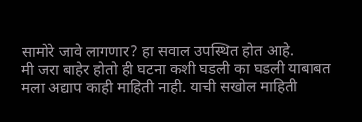सामोरे जावे लागणार? हा सवाल उपस्थित होत आहे.
मी जरा बाहेर होतो ही घटना कशी घडली का घडली याबाबत मला अद्याप काही माहिती नाही. याची सखोल माहिती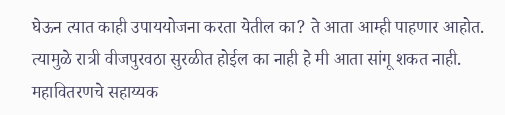घेऊन त्यात काही उपाययोजना करता येतील का? ते आता आम्ही पाहणार आहोत. त्यामुळे रात्री वीजपुरवठा सुरळीत होईल का नाही हे मी आता सांगू शकत नाही.
महावितरणचे सहाय्यक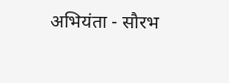अभियंता - सौरभ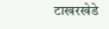टाखरखेडे